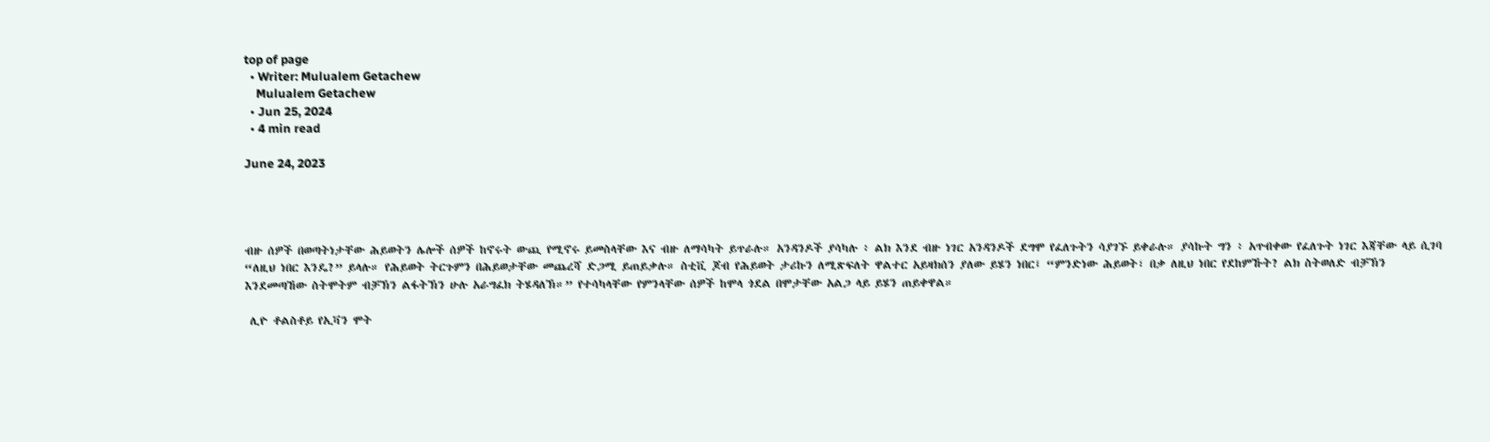top of page
  • Writer: Mulualem Getachew
    Mulualem Getachew
  • Jun 25, 2024
  • 4 min read

June 24, 2023




ብዙ ሰዎች በወጣትነታቸው ሕይወትን ሌሎች ሰዎች ከኖሩት ውጪ የሚኖሩ ይመስላቸው እና ብዙ ለማሳካት ይጥራሉ። አንዳንዶች ያሳካሉ ፥ ልክ እንደ ብዙ ነገር አንዳንዶች ደግሞ የፈለጉትን ሳያገኙ ይቀራሉ። ያሳኩት ግን ፥ አጥብቀው የፈለጉት ነገር እጃቸው ላይ ሲገባ “ለዚህ ነበር እንዴ?” ይላሉ። የሕይወት ትርጉምን በሕይወታቸው መጨረሻ ድጋሚ ይጠይቃሉ። ስቲቪ ጆብ የሕይወት ታሪኩን ለሚጽፍለት ዋልተር አይዛክሰን ያለው ይሄን ነበር፤ “ምንድነው ሕይወት፣ በቃ ለዚህ ነበር የደከምኹት? ልክ ስትወለድ ብቻኽን እንደመጣኸው ስትሞትም ብቻኽን ልፋትኽን ሁሉ አራግፈክ ትሄዳለኽ።” የተሳካላቸው የምንላቸው ሰዎች ከሞላ ጎደል በሞታቸው አልጋ ላይ ይሄን ጠይቀዋል።

 ሊዮ ቶልስቶይ የኢቫን ሞት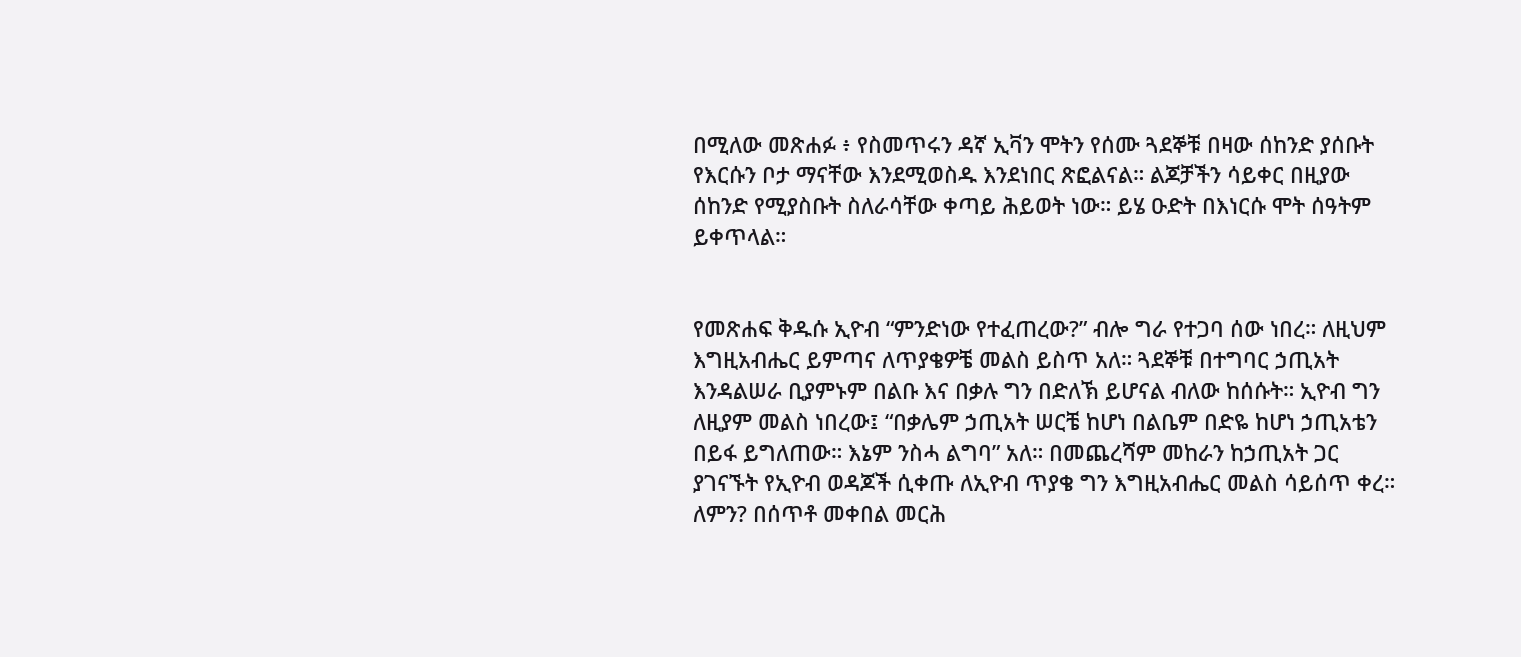በሚለው መጽሐፉ ፥ የስመጥሩን ዳኛ ኢቫን ሞትን የሰሙ ጓደኞቹ በዛው ሰከንድ ያሰቡት የእርሱን ቦታ ማናቸው እንደሚወስዱ እንደነበር ጽፎልናል። ልጆቻችን ሳይቀር በዚያው ሰከንድ የሚያስቡት ስለራሳቸው ቀጣይ ሕይወት ነው። ይሄ ዑድት በእነርሱ ሞት ሰዓትም ይቀጥላል።


የመጽሐፍ ቅዱሱ ኢዮብ “ምንድነው የተፈጠረው?” ብሎ ግራ የተጋባ ሰው ነበረ። ለዚህም እግዚአብሔር ይምጣና ለጥያቄዎቼ መልስ ይስጥ አለ። ጓደኞቹ በተግባር ኃጢአት እንዳልሠራ ቢያምኑም በልቡ እና በቃሉ ግን በድለኽ ይሆናል ብለው ከሰሱት። ኢዮብ ግን ለዚያም መልስ ነበረው፤ “በቃሌም ኃጢአት ሠርቼ ከሆነ በልቤም በድዬ ከሆነ ኃጢአቴን በይፋ ይግለጠው። እኔም ንስሓ ልግባ” አለ። በመጨረሻም መከራን ከኃጢአት ጋር ያገናኙት የኢዮብ ወዳጆች ሲቀጡ ለኢዮብ ጥያቄ ግን እግዚአብሔር መልስ ሳይሰጥ ቀረ። ለምን? በሰጥቶ መቀበል መርሕ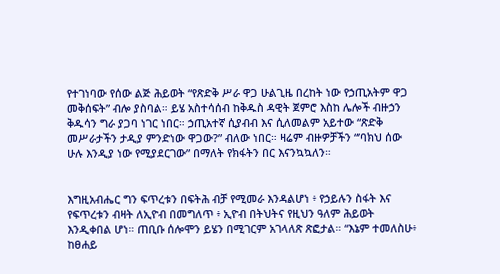የተገነባው የሰው ልጅ ሕይወት “የጽድቅ ሥራ ዋጋ ሁልጊዜ በረከት ነው የኃጢአትም ዋጋ መቅሰፍት” ብሎ ያስባል። ይሄ አስተሳሰብ ከቅዱስ ዳዊት ጀምሮ እስከ ሌሎች ብዙኃን ቅዱሳን ግራ ያጋባ ነገር ነበር። ኃጢአተኛ ሲያብብ እና ሲለመልም አይተው “ጽድቅ መሥራታችን ታዲያ ምንድነው ዋጋው?” ብለው ነበር። ዛሬም ብዙዎቻችን “’ባክህ ሰው ሁሉ እንዲያ ነው የሚያደርገው” በማለት የክፋትን በር እናንኳኳለን።


እግዚአብሔር ግን ፍጥረቱን በፍትሕ ብቻ የሚመራ እንዳልሆነ ፥ የኃይሉን ስፋት እና የፍጥረቱን ብዛት ለኢዮብ በመግለጥ ፥ ኢዮብ በትህትና የዚህን ዓለም ሕይወት እንዲቀበል ሆነ። ጠቢቡ ሰሎሞን ይሄን በሚገርም አገላለጽ ጽፎታል። “እኔም ተመለስሁ፥ ከፀሐይ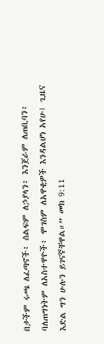በታችም ሩጫ ለፈጣኖች፥ ሰልፍም ለኃያላን፥ እንጀራም ለጠቢባን፥ ባለጠግነትም ለአስተዋዮች፥ ሞገስም ለአዋቂዎች እንዳልሆነ አየሁ፤ ጊዜና እድል ግን ሁሉን ይገናኛቸዋል።” መክ 9:11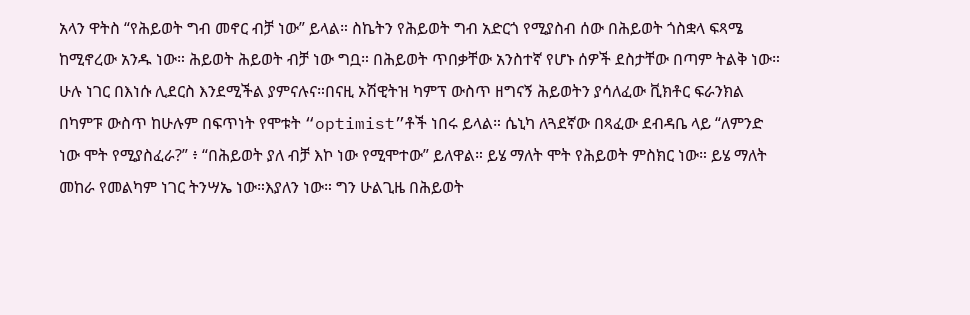አላን ዋትስ “የሕይወት ግብ መኖር ብቻ ነው” ይላል። ስኬትን የሕይወት ግብ አድርጎ የሚያስብ ሰው በሕይወት ጎስቋላ ፍጻሜ ከሚኖረው አንዱ ነው። ሕይወት ሕይወት ብቻ ነው ግቧ። በሕይወት ጥበቃቸው አንስተኛ የሆኑ ሰዎች ደስታቸው በጣም ትልቅ ነው። ሁሉ ነገር በእነሱ ሊደርስ እንደሚችል ያምናሉና።በናዚ ኦሽዊትዝ ካምፕ ውስጥ ዘግናኝ ሕይወትን ያሳለፈው ቪክቶር ፍራንክል በካምፑ ውስጥ ከሁሉም በፍጥነት የሞቱት “optimist”ቶች ነበሩ ይላል። ሴኒካ ለጓደኛው በጻፈው ደብዳቤ ላይ “ለምንድ ነው ሞት የሚያስፈራ?” ፥ “በሕይወት ያለ ብቻ እኮ ነው የሚሞተው” ይለዋል። ይሄ ማለት ሞት የሕይወት ምስክር ነው። ይሄ ማለት መከራ የመልካም ነገር ትንሣኤ ነው።እያለን ነው። ግን ሁልጊዜ በሕይወት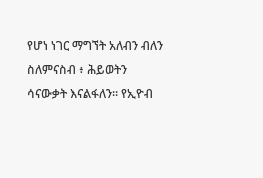የሆነ ነገር ማግኘት አለብን ብለን ስለምናስብ ፥ ሕይወትን ሳናውቃት እናልፋለን። የኢዮብ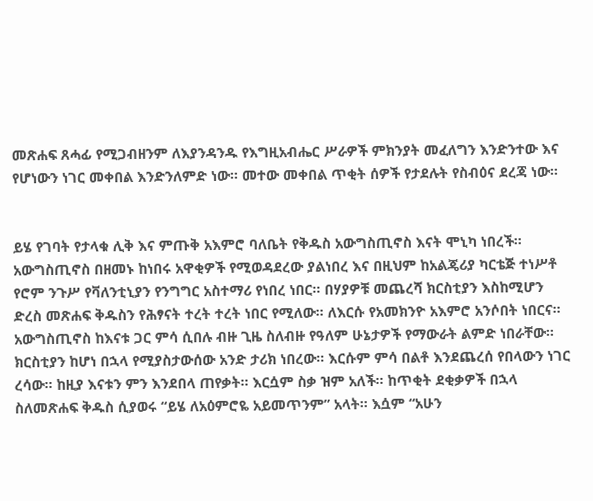መጽሐፍ ጸሓፊ የሚጋብዘንም ለእያንዳንዱ የእግዚአብሔር ሥራዎች ምክንያት መፈለግን እንድንተው እና የሆነውን ነገር መቀበል እንድንለምድ ነው። መተው መቀበል ጥቂት ሰዎች የታደሉት የስብዕና ደረጃ ነው።


ይሄ የገባት የታላቁ ሊቅ እና ምጡቅ አእምሮ ባለቤት የቅዱስ አውግስጢኖስ እናት ሞኒካ ነበረች። አውግስጢኖስ በዘመኑ ከነበሩ አዋቂዎች የሚወዳደረው ያልነበረ እና በዚህም ከአልጄሪያ ካርቴጅ ተነሥቶ የሮም ንጉሥ የቫለንቲኒያን የንግግር አስተማሪ የነበረ ነበር። በሃያዎቹ መጨረሻ ክርስቲያን እስከሚሆን ድረስ መጽሐፍ ቅዱስን የሕፃናት ተረት ተረት ነበር የሚለው። ለእርሱ የአመክንዮ አእምሮ አንሶበት ነበርና። አውግስጢኖስ ከእናቱ ጋር ምሳ ሲበሉ ብዙ ጊዜ ስለብዙ የዓለም ሁኔታዎች የማውራት ልምድ ነበራቸው። ክርስቲያን ከሆነ በኋላ የሚያስታውሰው አንድ ታሪክ ነበረው። እርሱም ምሳ በልቶ እንደጨረሰ የበላውን ነገር ረሳው። ከዚያ እናቱን ምን እንደበላ ጠየቃት። እርሷም ስቃ ዝም አለች። ከጥቂት ደቂቃዎች በኋላ ስለመጽሐፍ ቅዱስ ሲያወሩ “ይሄ ለአዕምሮዬ አይመጥንም” አላት። እሷም “አሁን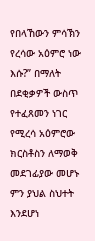የበላኸውን ምሳኽን የረሳው አዕምሮ ነው እሱ?” በማለት በደቂቃዎች ውስጥ የተፈጸመን ነገር የሚረሳ አዕምሮው ክርስቶስን ለማወቅ መደገፊያው መሆኑ ምን ያህል ስህተት እንደሆነ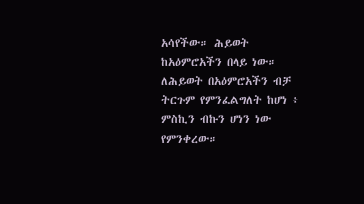አሳየችው። ሕይወት ከአዕምሮአችን በላይ ነው። ለሕይወት በአዕምሮአችን ብቻ ትርጉም የምንፈልግለት ከሆነ ፥ ምስኪን ብኩን ሆነን ነው የምንቀረው።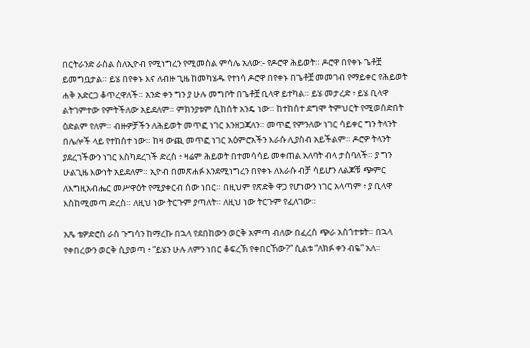በርትራንድ ራስል ስለኢዮብ የሚነግረን የሚመስል ምሳሌ አለው:- የዶሮዋ ሕይወት። ዶሮዋ በየቀኑ ጌቶቿ ይመግቧታል። ይሄ በየቀኑ እና ለብዙ ጊዜ ከመካሄዱ የተነሳ ዶሮዋ በየቀኑ በጌቶቿ መመገብ የማይቀር የሕይወት ሐቅ አድርጋ ቆጥረዋለች። አንድ ቀን ግን ያ ሁሉ መግቦት በጌቶቿ ቢላዋ ይተካል። ይሄ መታረድ ፥ ይሄ ቢላዋ ልትገምተው የምትችለው አይደለም። ምክንያቱም ሲከሰት አንዴ ነው። ከተከሰተ ደግሞ ትምህርት የሚወሰድበት ዕድልም የለም። ብዙዎቻችን ለሕይወት መጥፎ ነገር እንዘጋጃለን። መጥፎ የምንለው ነገር ሳይቀር ግን ትላንት በሌሎች ላይ የተከሰተ ነው። ከዛ ውጪ መጥፎ ነገር አዕምሮአችን እራሱ ሊያስብ አይችልም። ዶሮዎ ትላንት ያደረገችውን ነገር እስካደረገች ድረስ ፥ ዛሬም ሕይወት በተመሳሳይ መቀጠል አለባት ብላ ታስባለች። ያ ግን ሁልጊዜ እውነት አይደለም። ኢዮብ በመጽሐፉ እንደሚነግረን በየቀኑ ለእራሱ ብቻ ሳይሆን ለልጆቹ ጭምር ለእግዚአብሔር መሥዋዕት የሚያቀርብ ሰው ነበር። በዚህም የጽድቅ ዋጋ የሆነውን ነገር አላጣም ፥ ያ ቢላዋ እስከሚመጣ ድረስ። ለዚህ ነው ትርጉም ያጣለት። ለዚህ ነው ትርጉም የፈለገው።

አጼ ቴዎድሮስ ራስ ጉግሳን ከማረኩ በኋላ የደበከውን ወርቅ አምጣ ብለው በፈረስ ጭራ አስጎተቱት። በኋላ የቀበረውን ወርቅ ሲያወጣ ፥ “ይሄን ሁሉ ለምን ነበር ቆፍረኽ የቀበርኸው?” ሲልቱ “ለክፉ ቀን ብዬ” አለ።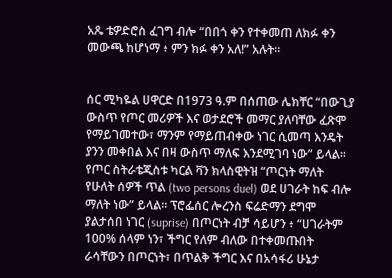አጼ ቴዎድሮስ ፈገግ ብሎ “በበጎ ቀን የተቀመጠ ለክፉ ቀን መውጫ ከሆነማ ፥ ምን ክፉ ቀን አለ!” አሉት።


ሰር ሚካዬል ሀዋርድ በ1973 ዓ.ም በሰጠው ሌክቸር “በውጊያ ውስጥ የጦር መሪዎች እና ወታደሮች መማር ያለባቸው ፈጽሞ የማይገመተው፣ ማንም የማይጠብቀው ነገር ሲመጣ እንዴት ያንን መቀበል እና በዛ ውስጥ ማለፍ እንደሚገባ ነው” ይላል። የጦር ስትራቴጂስቱ ካርል ቫን ክላስዊትዝ “ጦርነት ማለት የሁለት ሰዎች ጥል (two persons duel) ወደ ሀገራት ከፍ ብሎ ማለት ነው” ይላል። ፕሮፌሰር ሎረንስ ፍሬድማን ደግሞ ያልታሰበ ነገር (suprise) በጦርነት ብቻ ሳይሆን ፥ “ሀገራትም 100% ሰላም ነን፣ ችግር የለም ብለው በተቀመጡበት ራሳቸውን በጦርነት፣ በጥልቅ ችግር እና በአሳፋሪ ሁኔታ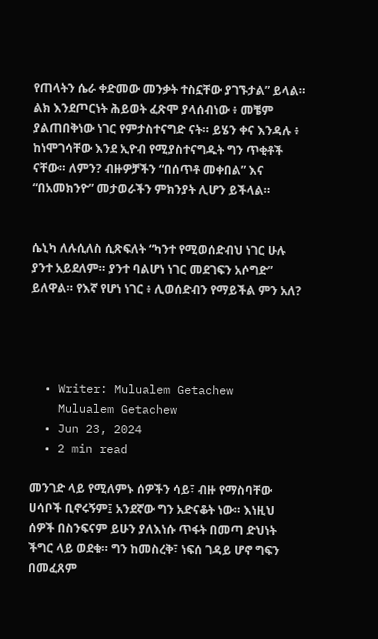የጠላትን ሴራ ቀድመው መንቃት ተስኗቸው ያገኙታል” ይላል። ልክ እንደጦርነት ሕይወት ፈጽሞ ያላሰብነው ፥ መቼም ያልጠበቅነው ነገር የምታስተናግድ ናት። ይሄን ቀና እንዳሉ ፥ ከነሞገሳቸው እንደ ኢዮብ የሚያስተናግዱት ግን ጥቂቶች ናቸው። ለምን? ብዙዎቻችን “በሰጥቶ መቀበል” እና “በአመክንዮ” መታወራችን ምክንያት ሊሆን ይችላል።


ሴኒካ ለሉሲለስ ሲጽፍለት “ካንተ የሚወሰድብህ ነገር ሁሉ ያንተ አይደለም። ያንተ ባልሆነ ነገር መደገፍን አሶግድ” ይለዋል። የእኛ የሆነ ነገር ፥ ሊወሰድብን የማይችል ምን አለ?




  • Writer: Mulualem Getachew
    Mulualem Getachew
  • Jun 23, 2024
  • 2 min read

መንገድ ላይ የሚለምኑ ሰዎችን ሳይ፣ ብዙ የማስባቸው ሀሳቦች ቢኖሩኝም፤ አንደኛው ግን አድናቆት ነው። እነዚህ ሰዎች በስንፍናም ይሁን ያለእነሱ ጥፋት በመጣ ድህነት ችግር ላይ ወደቁ። ግን ከመስረቅ፣ ነፍሰ ገዳይ ሆኖ ግፍን በመፈጸም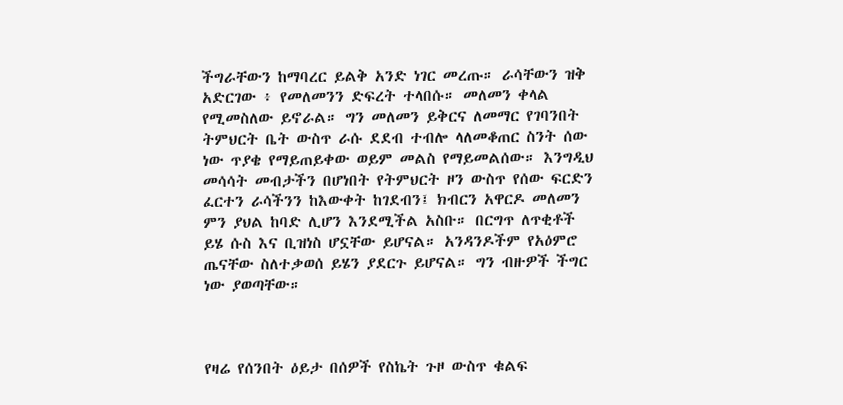ችግራቸውን ከማባረር ይልቅ አንድ ነገር መረጡ። ራሳቸውን ዝቅ አድርገው ፥ የመለመንን ድፍረት ተላበሱ። መለመን ቀላል የሚመስለው ይኖራል። ግን መለመን ይቅርና ለመማር የገባንበት ትምህርት ቤት ውስጥ ራሱ ደደብ ተብሎ ላለመቆጠር ስንት ሰው ነው ጥያቄ የማይጠይቀው ወይም መልስ የማይመልሰው። እንግዲህ መሳሳት መብታችን በሆነበት የትምህርት ዞን ውስጥ የሰው ፍርድን ፈርተን ራሳችንን ከእውቀት ከገደብን፤ ክብርን አዋርዶ መለመን ምን ያህል ከባድ ሊሆን እንደሚችል አስቡ። በርግጥ ለጥቂቶች ይሄ ሱስ እና ቢዝነስ ሆኗቸው ይሆናል። አንዳንዶችም የአዕምሮ ጤናቸው ስለተቃወሰ ይሄን ያደርጉ ይሆናል። ግን ብዙዎች ችግር ነው ያወጣቸው።



የዛሬ የሰንበት ዕይታ በሰዎች የስኬት ጉዞ ውስጥ ቁልፍ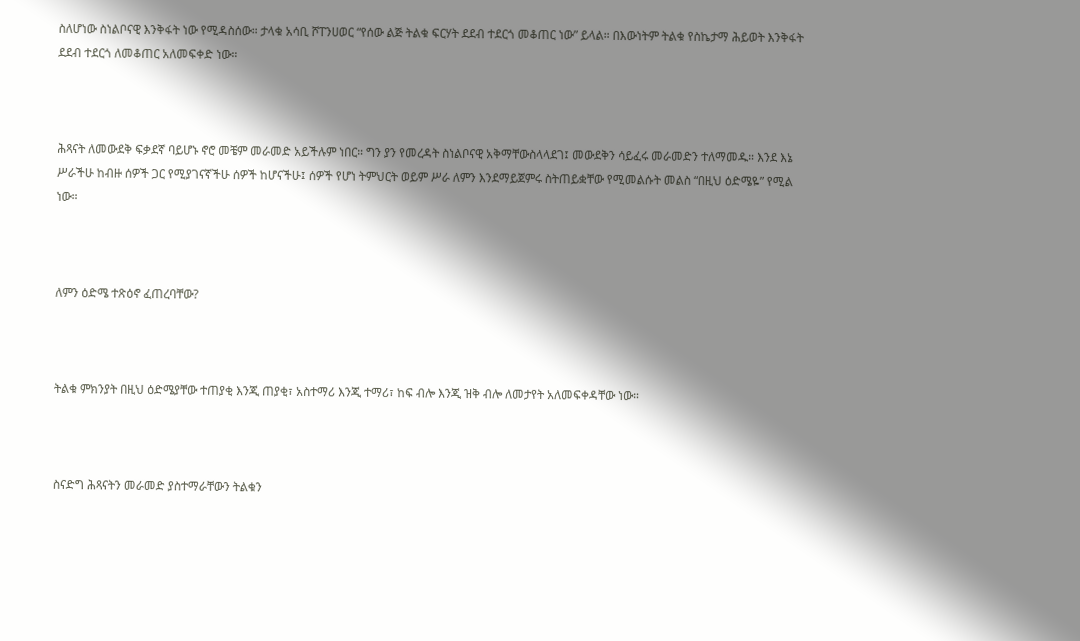ስለሆነው ስነልቦናዊ እንቅፋት ነው የሚዳስሰው። ታላቁ አሳቢ ሾፐንሀወር “የሰው ልጅ ትልቁ ፍርሃት ደደብ ተደርጎ መቆጠር ነው” ይላል። በእውነትም ትልቁ የስኬታማ ሕይወት እንቅፋት ደደብ ተደርጎ ለመቆጠር አለመፍቀድ ነው።



ሕጻናት ለመውደቅ ፍቃደኛ ባይሆኑ ኖሮ መቼም መራመድ አይችሉም ነበር። ግን ያን የመረዳት ስነልቦናዊ አቅማቸውስላላደገ፤ መውደቅን ሳይፈሩ መራመድን ተለማመዱ። እንደ እኔ ሥራችሁ ከብዙ ሰዎች ጋር የሚያገናኛችሁ ሰዎች ከሆናችሁ፤ ሰዎች የሆነ ትምህርት ወይም ሥራ ለምን እንደማይጀምሩ ስትጠይቋቸው የሚመልሱት መልስ “በዚህ ዕድሜዬ” የሚል ነው።



ለምን ዕድሜ ተጽዕኖ ፈጠረባቸው?



ትልቁ ምክንያት በዚህ ዕድሜያቸው ተጠያቂ እንጂ ጠያቂ፣ አስተማሪ እንጂ ተማሪ፣ ከፍ ብሎ እንጂ ዝቅ ብሎ ለመታየት አለመፍቀዳቸው ነው።



ስናድግ ሕጻናትን መራመድ ያስተማራቸውን ትልቁን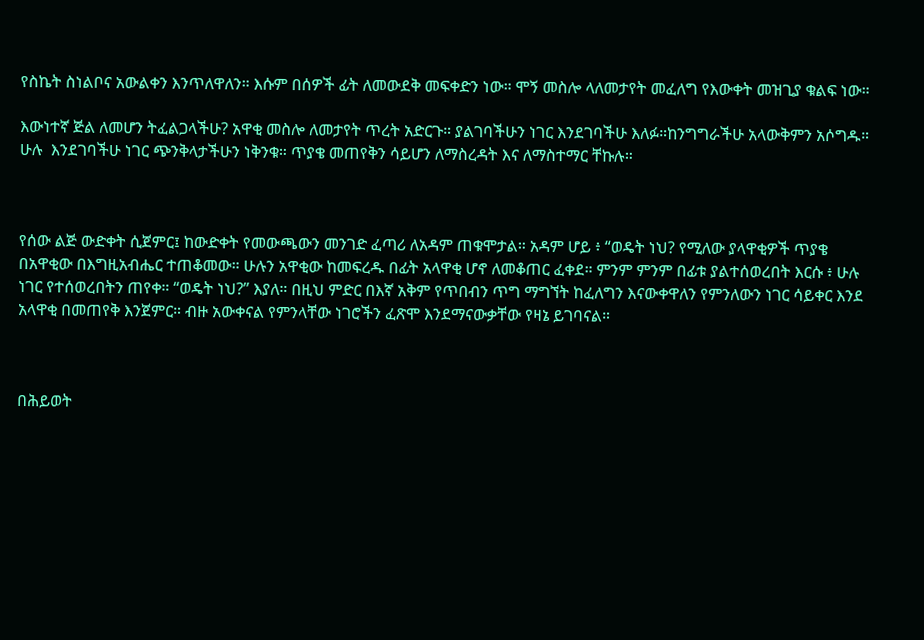የስኬት ስነልቦና አውልቀን እንጥለዋለን። እሱም በሰዎች ፊት ለመውደቅ መፍቀድን ነው። ሞኝ መስሎ ላለመታየት መፈለግ የእውቀት መዝጊያ ቁልፍ ነው።

እውነተኛ ጅል ለመሆን ትፈልጋላችሁ? አዋቂ መስሎ ለመታየት ጥረት አድርጉ። ያልገባችሁን ነገር እንደገባችሁ እለፉ።ከንግግራችሁ አላውቅምን አሶግዱ። ሁሉ  እንደገባችሁ ነገር ጭንቅላታችሁን ነቅንቁ። ጥያቄ መጠየቅን ሳይሆን ለማስረዳት እና ለማስተማር ቸኩሉ።



የሰው ልጅ ውድቀት ሲጀምር፤ ከውድቀት የመውጫውን መንገድ ፈጣሪ ለአዳም ጠቁሞታል። አዳም ሆይ ፥ “ወዴት ነህ? የሚለው ያላዋቂዎች ጥያቄ በአዋቂው በእግዚአብሔር ተጠቆመው። ሁሉን አዋቂው ከመፍረዱ በፊት አላዋቂ ሆኖ ለመቆጠር ፈቀደ። ምንም ምንም በፊቱ ያልተሰወረበት እርሱ ፥ ሁሉ ነገር የተሰወረበትን ጠየቀ። “ወዴት ነህ?” እያለ። በዚህ ምድር በእኛ አቅም የጥበብን ጥግ ማግኘት ከፈለግን እናውቀዋለን የምንለውን ነገር ሳይቀር እንደ አላዋቂ በመጠየቅ እንጀምር። ብዙ አውቀናል የምንላቸው ነገሮችን ፈጽሞ እንደማናውቃቸው የዛኔ ይገባናል።



በሕይወት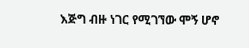እጅግ ብዙ ነገር የሚገኘው ሞኝ ሆኖ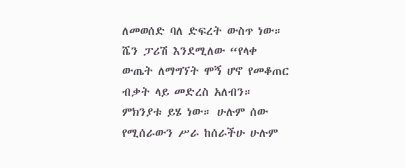ለመወሰድ ባለ ድፍረት ውስጥ ነው። ሼን ፓሪሽ እንደሚለው “የላቀ ውጤት ለማግኘት ሞኝ ሆኖ የመቆጠር ብቃት ላይ መድረስ አለብን። ምክንያቱ ይሄ ነው። ሁሉም ሰው የሚሰራውን ሥራ ከሰራችሁ ሁሉም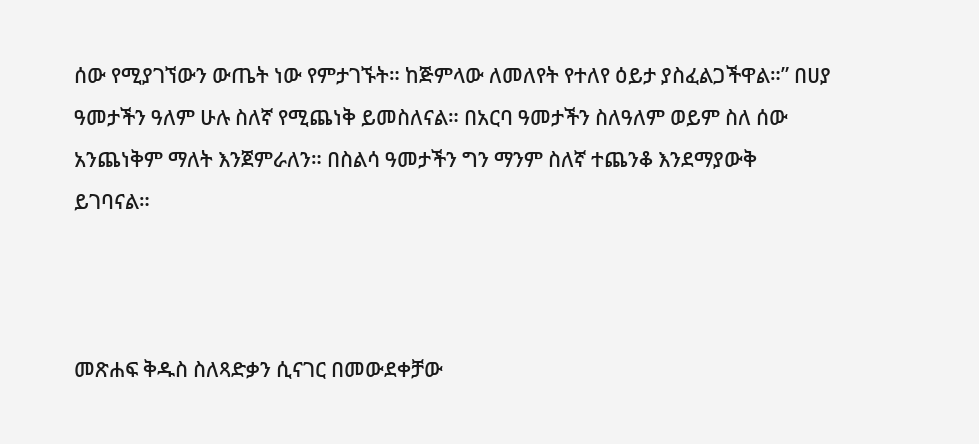ሰው የሚያገኘውን ውጤት ነው የምታገኙት። ከጅምላው ለመለየት የተለየ ዕይታ ያስፈልጋችዋል።” በሀያ ዓመታችን ዓለም ሁሉ ስለኛ የሚጨነቅ ይመስለናል። በአርባ ዓመታችን ስለዓለም ወይም ስለ ሰው አንጨነቅም ማለት እንጀምራለን። በስልሳ ዓመታችን ግን ማንም ስለኛ ተጨንቆ እንደማያውቅ ይገባናል።



መጽሐፍ ቅዱስ ስለጻድቃን ሲናገር በመውደቀቻው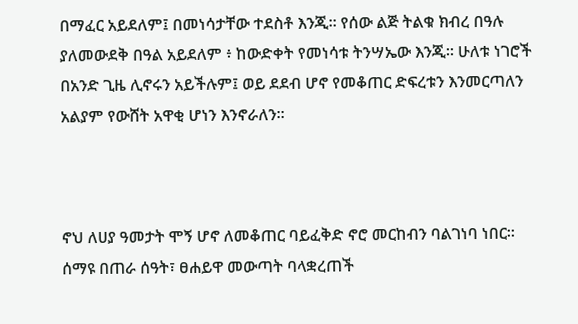በማፈር አይደለም፤ በመነሳታቸው ተደስቶ እንጂ። የሰው ልጅ ትልቁ ክብረ በዓሉ ያለመውደቅ በዓል አይደለም ፥ ከውድቀት የመነሳቱ ትንሣኤው እንጂ። ሁለቱ ነገሮች በአንድ ጊዜ ሊኖሩን አይችሉም፤ ወይ ደደብ ሆኖ የመቆጠር ድፍረቱን እንመርጣለን አልያም የውሸት አዋቂ ሆነን እንኖራለን።



ኖህ ለሀያ ዓመታት ሞኝ ሆኖ ለመቆጠር ባይፈቅድ ኖሮ መርከብን ባልገነባ ነበር። ሰማዩ በጠራ ሰዓት፣ ፀሐይዋ መውጣት ባላቋረጠች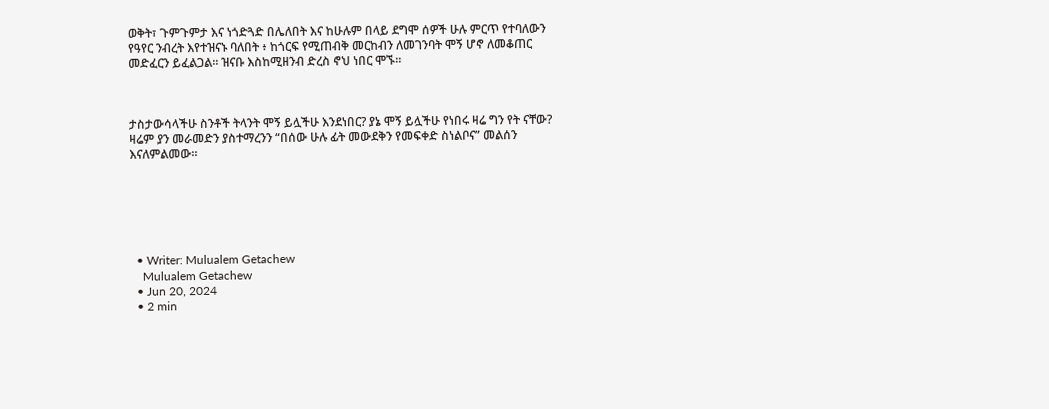ወቅት፣ ጉምጉምታ እና ነጎድጓድ በሌለበት እና ከሁሉም በላይ ደግሞ ሰዎች ሁሉ ምርጥ የተባለውን የዓየር ንብረት እየተዝናኑ ባለበት ፥ ከጎርፍ የሚጠብቅ መርከብን ለመገንባት ሞኝ ሆኖ ለመቆጠር መድፈርን ይፈልጋል። ዝናቡ እስከሚዘንብ ድረስ ኖህ ነበር ሞኙ።



ታስታውሳላችሁ ስንቶች ትላንት ሞኝ ይሏችሁ እንደነበር? ያኔ ሞኝ ይሏችሁ የነበሩ ዛሬ ግን የት ናቸው? ዛሬም ያን መራመድን ያስተማረንን “በሰው ሁሉ ፊት መውደቅን የመፍቀድ ስነልቦና” መልሰን እናለምልመው።






  • Writer: Mulualem Getachew
    Mulualem Getachew
  • Jun 20, 2024
  • 2 min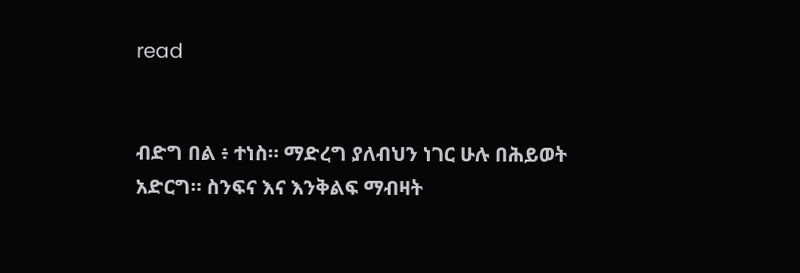read


ብድግ በል ፥ ተነስ። ማድረግ ያለብህን ነገር ሁሉ በሕይወት አድርግ። ስንፍና እና እንቅልፍ ማብዛት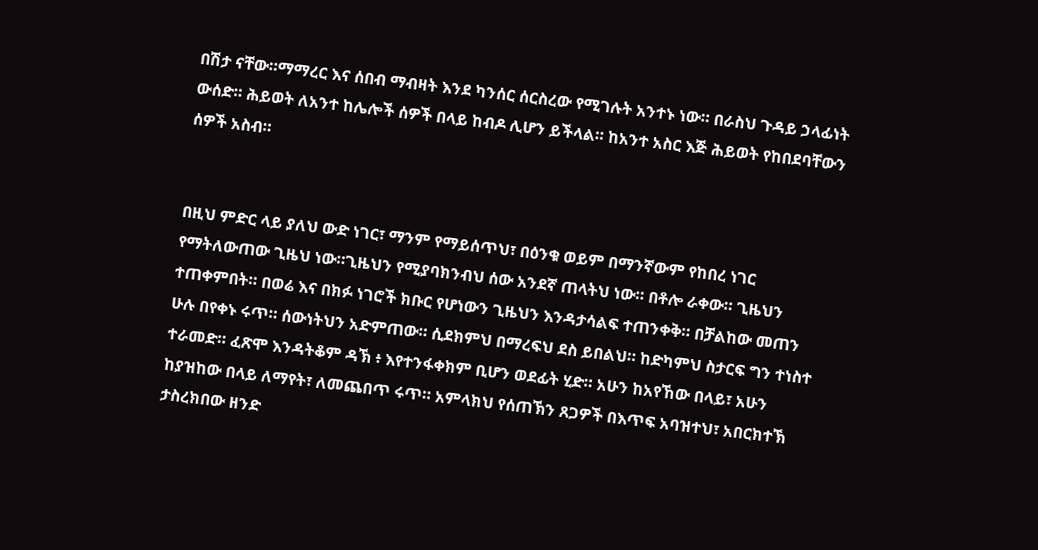በሽታ ናቸው።ማማረር እና ሰበብ ማብዛት እንደ ካንሰር ሰርስረው የሚገሉት አንተኑ ነው። በራስህ ጉዳይ ኃላፊነት ውሰድ። ሕይወት ለአንተ ከሌሎች ሰዎች በላይ ከብዶ ሊሆን ይችላል። ከአንተ አስር እጅ ሕይወት የከበደባቸውን ሰዎች አስብ።


በዚህ ምድር ላይ ያለህ ውድ ነገር፣ ማንም የማይሰጥህ፣ በዕንቁ ወይም በማንኛውም የከበረ ነገር የማትለውጠው ጊዜህ ነው።ጊዜህን የሚያባክንብህ ሰው አንደኛ ጠላትህ ነው። በቶሎ ራቀው። ጊዜህን ተጠቀምበት። በወሬ እና በክፉ ነገሮች ክቡር የሆነውን ጊዜህን እንዳታሳልፍ ተጠንቀቅ። በቻልከው መጠን ሁሉ በየቀኑ ሩጥ። ሰውነትህን አድምጠው። ሲደክምህ በማረፍህ ደስ ይበልህ። ከድካምህ ስታርፍ ግን ተነስተ ተራመድ። ፈጽሞ እንዳትቆም ዳኽ ፥ እየተንፋቀክም ቢሆን ወደፊት ሂድ። አሁን ከአየኸው በላይ፣ አሁን ከያዝከው በላይ ለማየት፣ ለመጨበጥ ሩጥ። አምላክህ የሰጠኽን ጸጋዎች በእጥፍ አባዝተህ፣ አበርክተኽ ታስረክበው ዘንድ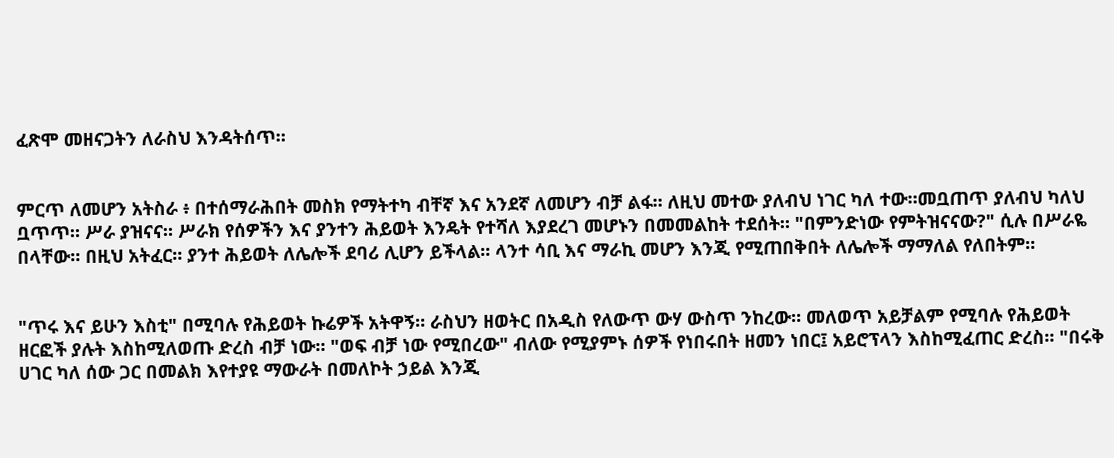ፈጽሞ መዘናጋትን ለራስህ እንዳትሰጥ።


ምርጥ ለመሆን አትስራ ፥ በተሰማራሕበት መስክ የማትተካ ብቸኛ እና አንደኛ ለመሆን ብቻ ልፋ። ለዚህ መተው ያለብህ ነገር ካለ ተው።መቧጠጥ ያለብህ ካለህ ቧጥጥ። ሥራ ያዝናና። ሥራክ የሰዎችን እና ያንተን ሕይወት እንዴት የተሻለ እያደረገ መሆኑን በመመልከት ተደሰት። "በምንድነው የምትዝናናው?" ሲሉ በሥራዬ በላቸው። በዚህ አትፈር። ያንተ ሕይወት ለሌሎች ደባሪ ሊሆን ይችላል። ላንተ ሳቢ እና ማራኪ መሆን እንጂ የሚጠበቅበት ለሌሎች ማማለል የለበትም።


"ጥሩ እና ይሁን እስቲ" በሚባሉ የሕይወት ኩሬዎች አትዋኝ። ራስህን ዘወትር በአዲስ የለውጥ ውሃ ውስጥ ንከረው። መለወጥ አይቻልም የሚባሉ የሕይወት ዘርፎች ያሉት እስከሚለወጡ ድረስ ብቻ ነው። "ወፍ ብቻ ነው የሚበረው" ብለው የሚያምኑ ሰዎች የነበሩበት ዘመን ነበር፤ አይሮፕላን እስከሚፈጠር ድረስ። "በሩቅ ሀገር ካለ ሰው ጋር በመልክ እየተያዩ ማውራት በመለኮት ኃይል እንጂ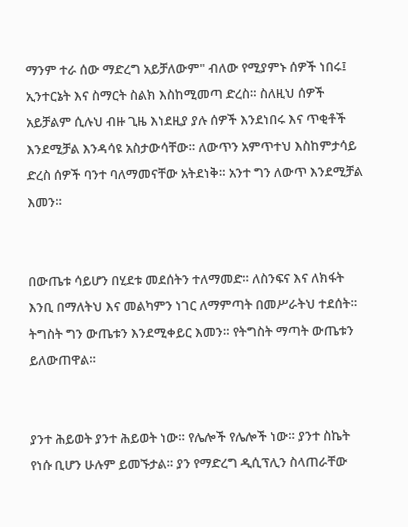ማንም ተራ ሰው ማድረግ አይቻለውም" ብለው የሚያምኑ ሰዎች ነበሩ፤ ኢንተርኔት እና ስማርት ስልክ እስከሚመጣ ድረስ። ስለዚህ ሰዎች አይቻልም ሲሉህ ብዙ ጊዜ እነደዚያ ያሉ ሰዎች እንደነበሩ እና ጥቂቶች እንደሚቻል እንዳሳዩ አስታውሳቸው። ለውጥን አምጥተህ እስከምታሳይ ድረስ ሰዎች ባንተ ባለማመናቸው አትደነቅ። አንተ ግን ለውጥ እንደሚቻል እመን።


በውጤቱ ሳይሆን በሂደቱ መደሰትን ተለማመድ። ለስንፍና እና ለክፋት እንቢ በማለትህ እና መልካምን ነገር ለማምጣት በመሥራትህ ተደሰት። ትግስት ግን ውጤቱን እንደሚቀይር እመን። የትግስት ማጣት ውጤቱን ይለውጠዋል።


ያንተ ሕይወት ያንተ ሕይወት ነው። የሌሎች የሌሎች ነው። ያንተ ስኬት የነሱ ቢሆን ሁሉም ይመኙታል። ያን የማድረግ ዲሲፕሊን ስላጠራቸው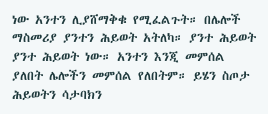ነው አንተን ሊያሸማቅቁ የሚፈልጉት። በሌሎች ማስመሪያ ያንተን ሕይወት አትለካ። ያንተ ሕይወት ያንተ ሕይወት ነው። አንተን እንጂ መምሰል ያለበት ሌሎችን መምሰል የለበትም። ይሄን ስጦታ ሕይወትን ሳታባክን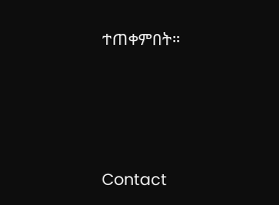ተጠቀምበት።







Contact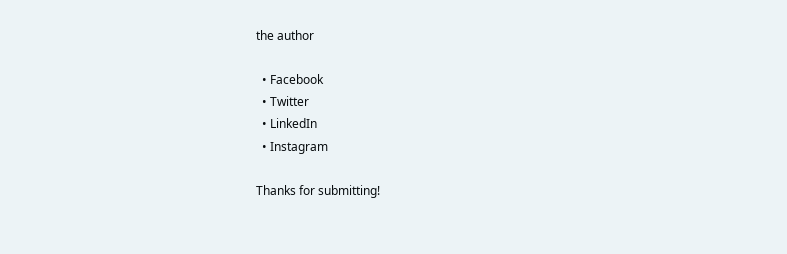the author

  • Facebook
  • Twitter
  • LinkedIn
  • Instagram

Thanks for submitting!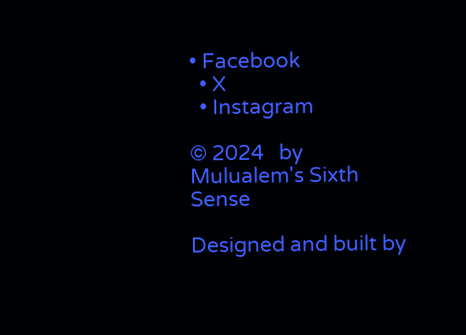• Facebook
  • X
  • Instagram

© 2024   by Mulualem's Sixth Sense

Designed and built by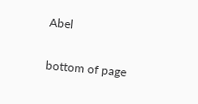Abel

bottom of page